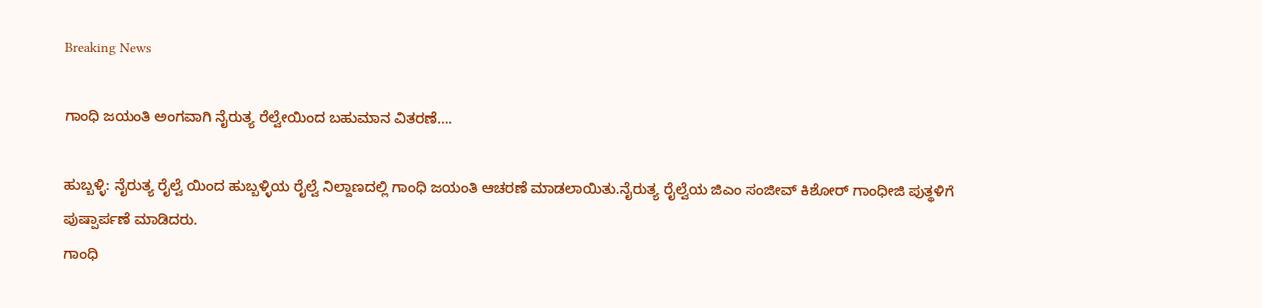Breaking News

ಗಾಂಧಿ ಜಯಂತಿ ಅಂಗವಾಗಿ ನೈರುತ್ಯ ರೆಲ್ವೇಯಿಂದ ಬಹುಮಾನ ವಿತರಣೆ….

ಹುಬ್ಬಳ್ಳಿ: ನೈರುತ್ಯ ರೈಲ್ವೆ ಯಿಂದ ಹುಬ್ಬಳ್ಳಿಯ ರೈಲ್ವೆ ನಿಲ್ದಾಣದಲ್ಲಿ ಗಾಂಧಿ ಜಯಂತಿ ಆಚರಣೆ ಮಾಡಲಾಯಿತು.ನೈರುತ್ಯ ರೈಲ್ವೆಯ ಜಿಎಂ ಸಂಜೀವ್ ಕಿಶೋರ್ ಗಾಂಧೀಜಿ ಪುತ್ಥಳಿಗೆ ಪುಷ್ಪಾರ್ಪಣೆ ಮಾಡಿದರು.
ಗಾಂಧಿ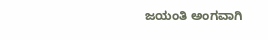ಜಯಂತಿ ಅಂಗವಾಗಿ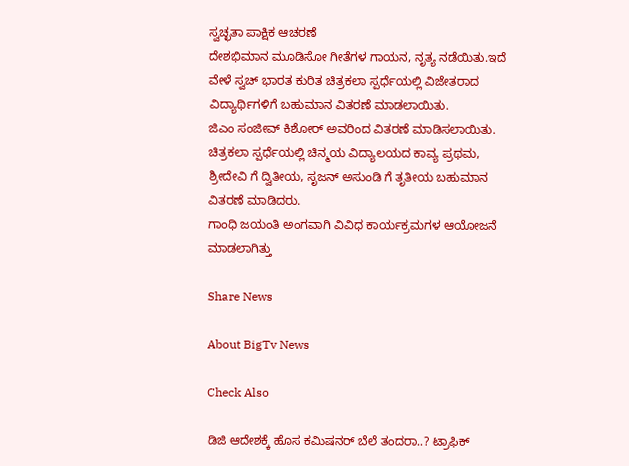ಸ್ವಚ್ಛತಾ ಪಾಕ್ಷಿಕ ಆಚರಣೆ
ದೇಶಭಿಮಾನ ಮೂಡಿಸೋ ಗೀತೆಗಳ ಗಾಯನ, ನೃತ್ಯ ನಡೆಯಿತು.ಇದೆ ವೇಳೆ ಸ್ವಚ್ ಭಾರತ ಕುರಿತ ಚಿತ್ರಕಲಾ ಸ್ಪರ್ಧೆಯಲ್ಲಿ ವಿಜೇತರಾದ ವಿದ್ಯಾರ್ಥಿಗಳಿಗೆ ಬಹುಮಾನ ವಿತರಣೆ ಮಾಡಲಾಯಿತು.
ಜಿಎಂ ಸಂಜೀವ್ ಕಿಶೋರ್ ಅವರಿಂದ ವಿತರಣೆ ಮಾಡಿಸಲಾಯಿತು.
ಚಿತ್ರಕಲಾ ಸ್ಪರ್ಧೆಯಲ್ಲಿ ಚಿನ್ಮಯ ವಿದ್ಯಾಲಯದ ಕಾವ್ಯ ಪ್ರಥಮ, ಶ್ರೀದೇವಿ ಗೆ ದ್ವಿತೀಯ, ಸೃಜನ್ ಅಸುಂಡಿ ಗೆ ತೃತೀಯ ಬಹುಮಾನ ವಿತರಣೆ ಮಾಡಿದರು.
ಗಾಂಧಿ ಜಯಂತಿ ಅಂಗವಾಗಿ ವಿವಿಧ ಕಾರ್ಯಕ್ರಮಗಳ ಆಯೋಜನೆ ಮಾಡಲಾಗಿತ್ತು

Share News

About BigTv News

Check Also

ಡಿಜಿ ಆದೇಶಕ್ಕೆ ಹೊಸ ಕಮಿಷನರ್‌ ಬೆಲೆ ತಂದರಾ..? ಟ್ರಾಫಿಕ್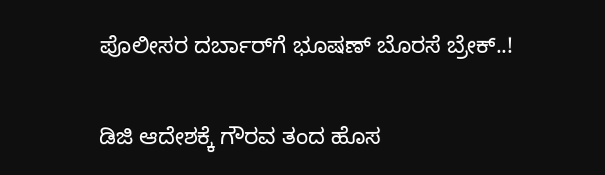ಪೊಲೀಸರ ದರ್ಬಾರ್‌ಗೆ ಭೂಷಣ್‌ ಬೊರಸೆ ಬ್ರೇಕ್..!

ಡಿಜಿ ಆದೇಶಕ್ಕೆ ಗೌರವ ತಂದ ಹೊಸ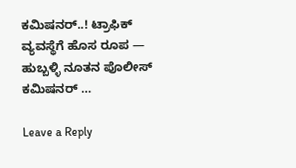ಕಮಿಷನರ್‌..! ಟ್ರಾಫಿಕ್ ವ್ಯವಸ್ಥೆಗೆ ಹೊಸ ರೂಪ — ಹುಬ್ಬಳ್ಳಿ ನೂತನ ಪೊಲೀಸ್ ಕಮಿಷನರ್‌ …

Leave a Reply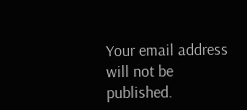Your email address will not be published.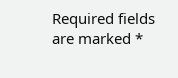Required fields are marked *